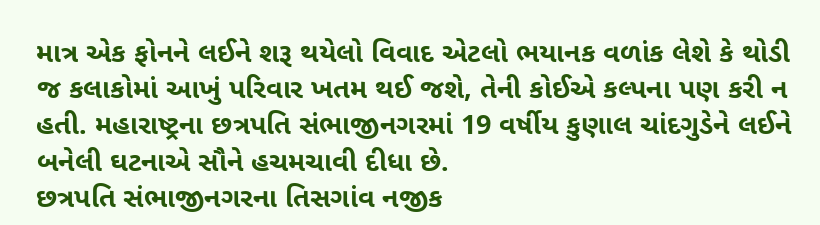માત્ર એક ફોનને લઈને શરૂ થયેલો વિવાદ એટલો ભયાનક વળાંક લેશે કે થોડી જ કલાકોમાં આખું પરિવાર ખતમ થઈ જશે, તેની કોઈએ કલ્પના પણ કરી ન હતી. મહારાષ્ટ્રના છત્રપતિ સંભાજીનગરમાં 19 વર્ષીય કુણાલ ચાંદગુડેને લઈને બનેલી ઘટનાએ સૌને હચમચાવી દીધા છે.
છત્રપતિ સંભાજીનગરના તિસગાંવ નજીક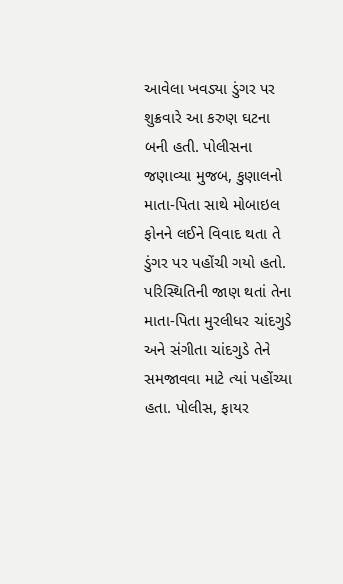આવેલા ખવડ્યા ડુંગર પર શુક્રવારે આ કરુણ ઘટના બની હતી. પોલીસના જણાવ્યા મુજબ, કુણાલનો માતા-પિતા સાથે મોબાઇલ ફોનને લઈને વિવાદ થતા તે ડુંગર પર પહોંચી ગયો હતો. પરિસ્થિતિની જાણ થતાં તેના માતા-પિતા મુરલીધર ચાંદગુડે અને સંગીતા ચાંદગુડે તેને સમજાવવા માટે ત્યાં પહોંચ્યા હતા. પોલીસ, ફાયર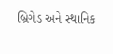બ્રિગેડ અને સ્થાનિક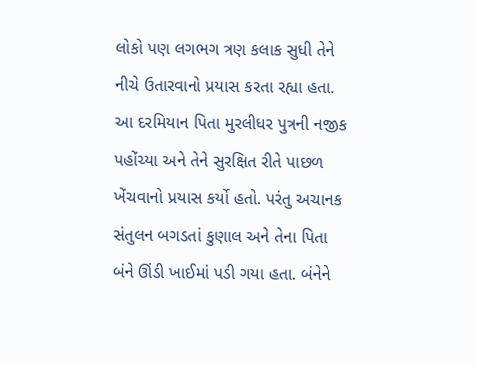લોકો પણ લગભગ ત્રણ કલાક સુધી તેને નીચે ઉતારવાનો પ્રયાસ કરતા રહ્યા હતા.
આ દરમિયાન પિતા મુરલીધર પુત્રની નજીક પહોંચ્યા અને તેને સુરક્ષિત રીતે પાછળ ખેંચવાનો પ્રયાસ કર્યો હતો. પરંતુ અચાનક સંતુલન બગડતાં કુણાલ અને તેના પિતા બંને ઊંડી ખાઈમાં પડી ગયા હતા. બંનેને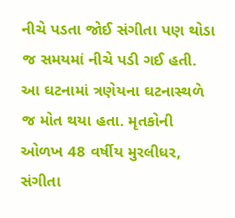નીચે પડતા જોઈ સંગીતા પણ થોડા જ સમયમાં નીચે પડી ગઈ હતી. આ ઘટનામાં ત્રણેયના ઘટનાસ્થળે જ મોત થયા હતા. મૃતકોની ઓળખ 48 વર્ષીય મુરલીધર, સંગીતા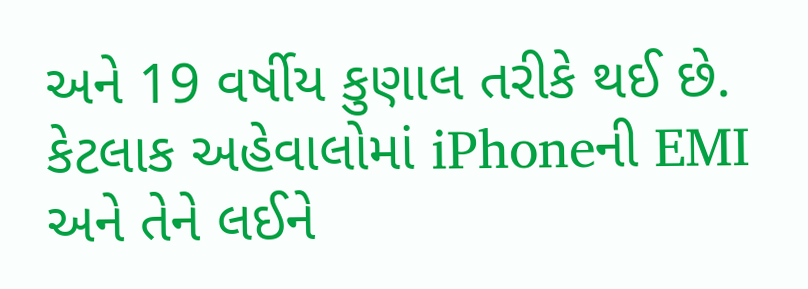અને 19 વર્ષીય કુણાલ તરીકે થઈ છે.
કેટલાક અહેવાલોમાં iPhoneની EMI અને તેને લઈને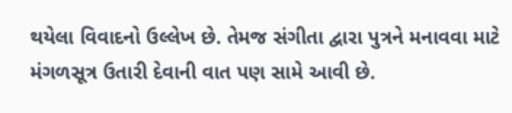થયેલા વિવાદનો ઉલ્લેખ છે. તેમજ સંગીતા દ્વારા પુત્રને મનાવવા માટે મંગળસૂત્ર ઉતારી દેવાની વાત પણ સામે આવી છે.